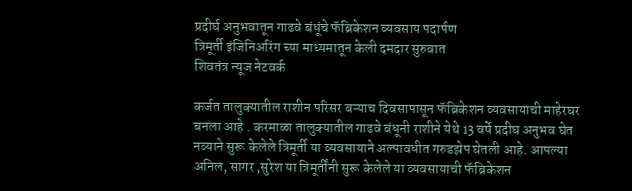प्रदीर्घ अनुभवातून गाढवे बंधूंचे फॅब्रिकेशन व्यवसाय पदार्पण
त्रिमूर्ती इंजिनिअरिंग च्या माध्यमातून केली दमदार सुरुवात
शिवतंत्र न्यूज नेटवर्क

कर्जत तालुक्यातील राशीन परिसर बऱ्याच दिवसापासून फॅब्रिकेशन व्यवसायाची माहेरघर बनला आहे . करमाळा तालुक्यातील गाढवे बंधूनी राशीने येथे 13 वर्षे प्रदीघ अनुभव घेत नव्याने सुरू केलेले त्रिमूर्ती या व्यवसायाने अल्पावधीत गरुडझेप घेतली आहे. आपल्या अनिल, सागर ,सुरेश या त्रिमूर्तींनी सुरू केलेले या व्यवसायाची फॅब्रिकेशन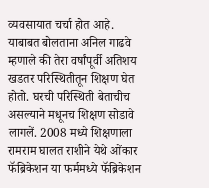व्यवसायात चर्चा होत आहे.
याबाबत बोलताना अनिल गाढवे म्हणाले की तेरा वर्षांपूर्वी अतिशय खडतर परिस्थितीतून शिक्षण घेत होतो. घरची परिस्थिती बेताचीच असल्याने मधूनच शिक्षण सोडावे लागलें. 2008 मध्ये शिक्षणाला रामराम घालत राशीने येथे ओंकार फॅब्रिकेशन या फर्ममध्ये फॅब्रिकेशन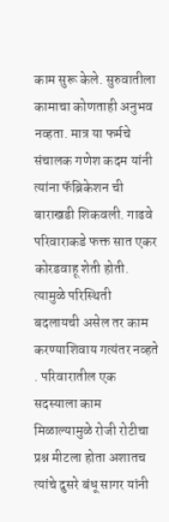काम सुरू केले. सुरुवातीला कामाचा कोणताही अनुभव नव्हता. मात्र या फर्मचे संचालक गणेश कदम यांनी त्यांना फॅब्रिकेशन ची बाराखडी शिकवली. गाढवे परिवाराकडे फक्त सात एकर कोरडवाहू शेती होती. त्यामुळे परिस्थिती बदलायची असेल तर काम करण्याशिवाय गत्यंतर नव्हते . परिवारातील एक सदस्याला काम मिळाल्यामुळे रोजी रोटीचा प्रश्न मीटला होता अशातच त्यांचे दुसरे बंधू सागर यांनी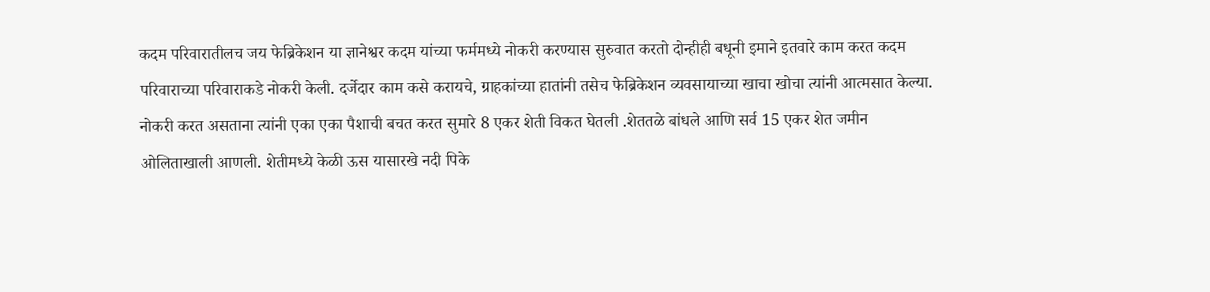कदम परिवारातीलच जय फेब्रिकेशन या ज्ञानेश्वर कदम यांच्या फर्ममध्ये नोकरी करण्यास सुरुवात करतो दोन्हीही बधूनी इमाने इतवारे काम करत कदम परिवाराच्या परिवाराकडे नोकरी केली. दर्जेदार काम कसे करायचे, ग्राहकांच्या हातांनी तसेच फेब्रिकेशन व्यवसायाच्या खाचा खोचा त्यांनी आत्मसात केल्या. नोकरी करत असताना त्यांनी एका एका पैशाची बचत करत सुमारे 8 एकर शेती विकत घेतली .शेततळे बांधले आणि सर्व 15 एकर शेत जमीन ओलिताखाली आणली. शेतीमध्ये केळी ऊस यासारखे नदी पिके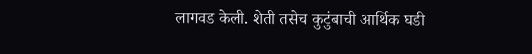लागवड केली. शेती तसेच कुटुंबाची आर्थिक घडी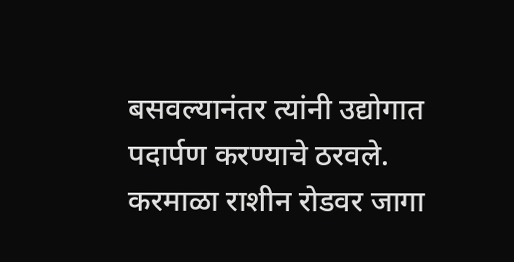बसवल्यानंतर त्यांनी उद्योगात पदार्पण करण्याचे ठरवले. करमाळा राशीन रोडवर जागा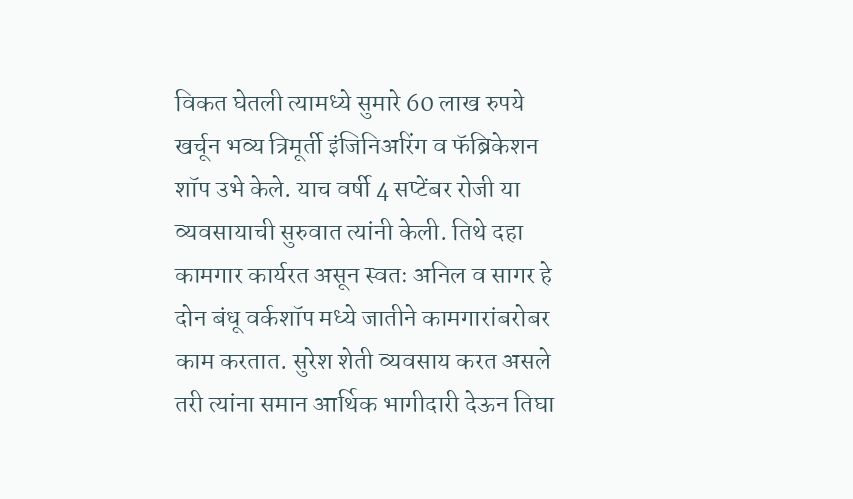विकत घेतली त्यामध्ये सुमारे 60 लाख रुपये खर्चून भव्य त्रिमूर्ती इंजिनिअरिंग व फॅब्रिकेशन शॉप उभे केले. याच वर्षी 4 सप्टेंबर रोजी या व्यवसायाची सुरुवात त्यांनी केली. तिथे दहा कामगार कार्यरत असून स्वतः अनिल व सागर हे दोन बंधू वर्कशॉप मध्ये जातीने कामगारांबरोबर काम करतात. सुरेश शेती व्यवसाय करत असले तरी त्यांना समान आर्थिक भागीदारी देऊन तिघा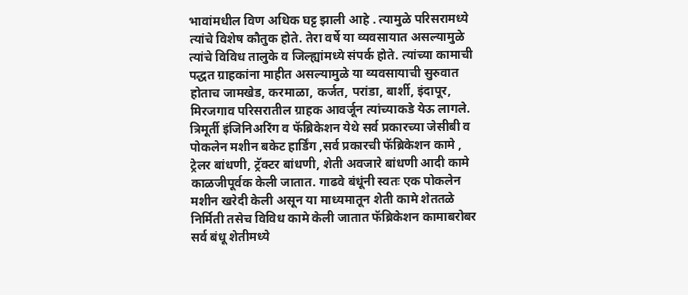भावांमधील विण अधिक घट्ट झाली आहे . त्यामुळे परिसरामध्ये त्यांचे विशेष कौतुक होते. तेरा वर्षे या व्यवसायात असल्यामुळे त्यांचे विविध तालुके व जिल्ह्यांमध्ये संपर्क होते. त्यांच्या कामाची पद्धत ग्राहकांना माहीत असल्यामुळे या व्यवसायाची सुरुवात होताच जामखेड, करमाळा, कर्जत, परांडा, बार्शी, इंदापूर, मिरजगाव परिसरातील ग्राहक आवर्जून त्यांच्याकडे येऊ लागले.
त्रिमूर्ती इंजिनिअरिंग व फॅब्रिकेशन येथे सर्व प्रकारच्या जेसीबी व पोकलेन मशीन बकेट हार्डिंग ,सर्व प्रकारची फॅब्रिकेशन कामे , ट्रेलर बांधणी, ट्रॅक्टर बांधणी, शेती अवजारे बांधणी आदी कामे काळजीपूर्वक केली जातात. गाढवे बंधूंनी स्वतः एक पोकलेन मशीन खरेदी केली असून या माध्यमातून शेती कामे शेततळे निर्मिती तसेच विविध कामे केली जातात फॅब्रिकेशन कामाबरोबर सर्व बंधू शेतीमध्ये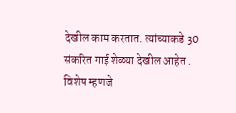देखील काम करतात. त्यांच्याकडे 30 संकरित गाई शेळ्या देखील आहेत . विशेष म्हणजे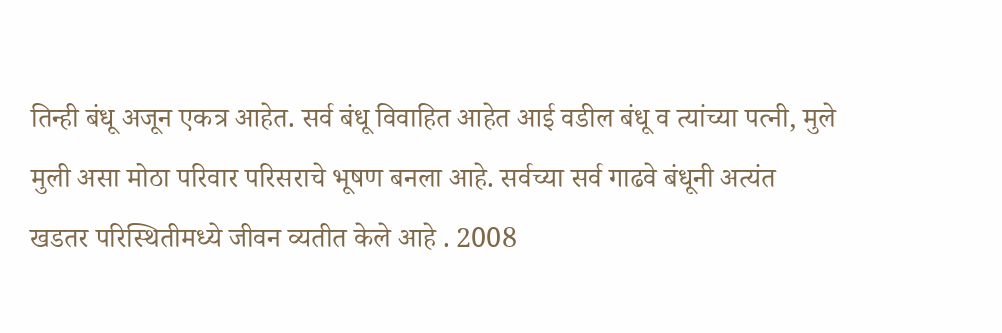तिन्ही बंधू अजून एकत्र आहेत. सर्व बंधू विवाहित आहेत आई वडील बंधू व त्यांच्या पत्नी, मुले मुली असा मोठा परिवार परिसराचे भूषण बनला आहे. सर्वच्या सर्व गाढवे बंधूनी अत्यंत खडतर परिस्थितीमध्ये जीवन व्यतीत केले आहे . 2008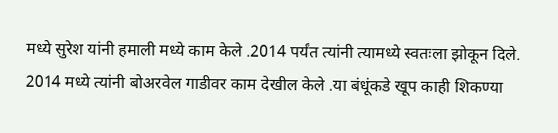मध्ये सुरेश यांनी हमाली मध्ये काम केले .2014 पर्यंत त्यांनी त्यामध्ये स्वतःला झोकून दिले. 2014 मध्ये त्यांनी बोअरवेल गाडीवर काम देखील केले .या बंधूंकडे खूप काही शिकण्या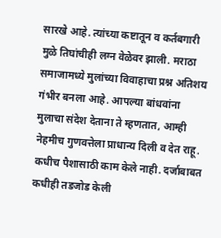सारखे आहे. त्यांच्या कष्टातून व कर्तबगारी मुळे तिघांचीही लग्न वेळेवर झाली. मराठा समाजामध्ये मुलांच्या विवाहाचा प्रश्न अतिशय गंभीर बनला आहे. आपल्या बांधवांना मुलाचा संदेश देताना ते म्हणतात, आम्ही नेहमीच गुणवत्तेला प्राधान्य दिली व देत राहू. कधीच पैशासाठी काम केले नाही. दर्जाबाबत कधीही तडजोड केली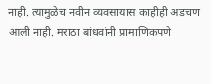नाही. त्यामुळेच नवीन व्यवसायास काहीही अडचण आली नाही. मराठा बांधवांनी प्रामाणिकपणे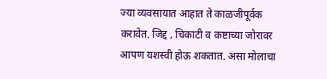ज्या व्यवसायात आहात ते काळजीपूर्वक करावेत. जिद्द , चिकाटी व कष्टाच्या जोरावर आपण यशस्वी होऊ शकतात. असा मोलाचा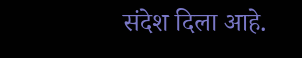संदेश दिला आहे.